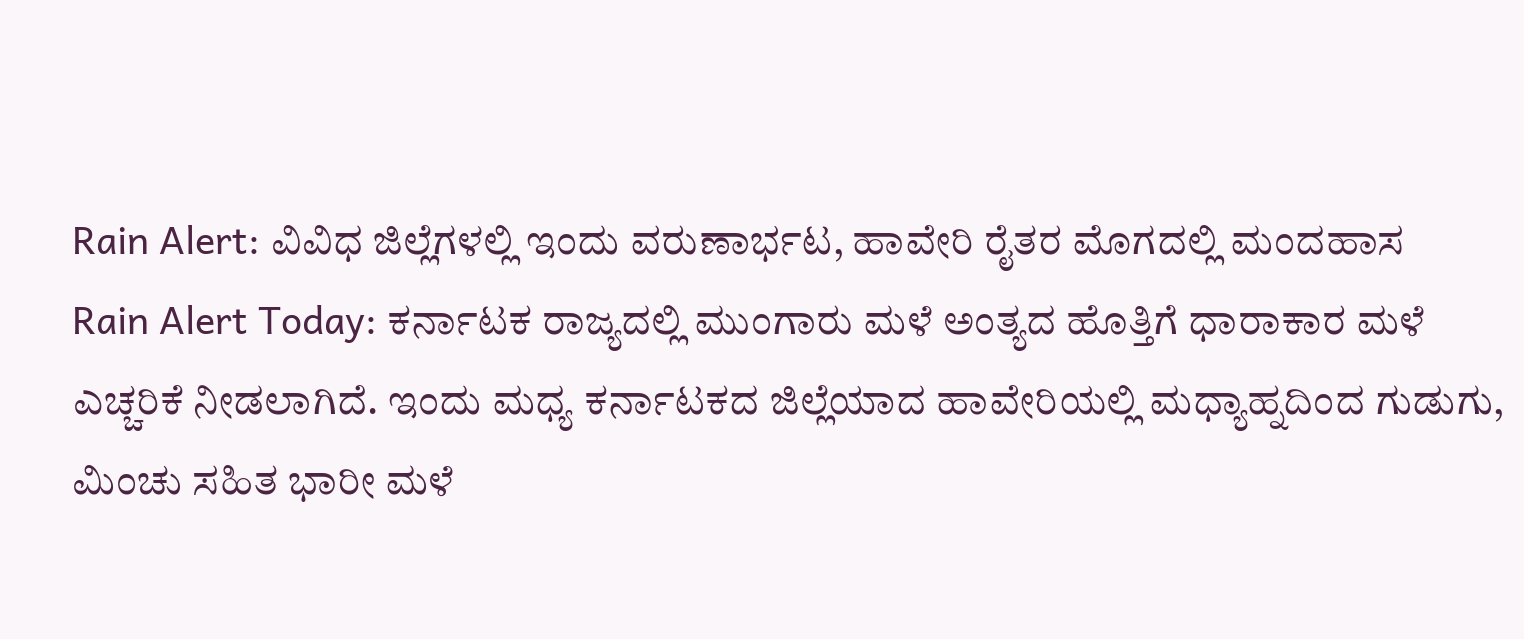Rain Alert: ವಿವಿಧ ಜಿಲ್ಲೆಗಳಲ್ಲಿ ಇಂದು ವರುಣಾರ್ಭಟ, ಹಾವೇರಿ ರೈತರ ಮೊಗದಲ್ಲಿ ಮಂದಹಾಸ
Rain Alert Today: ಕರ್ನಾಟಕ ರಾಜ್ಯದಲ್ಲಿ ಮುಂಗಾರು ಮಳೆ ಅಂತ್ಯದ ಹೊತ್ತಿಗೆ ಧಾರಾಕಾರ ಮಳೆ ಎಚ್ಚರಿಕೆ ನೀಡಲಾಗಿದೆ. ಇಂದು ಮಧ್ಯ ಕರ್ನಾಟಕದ ಜಿಲ್ಲೆಯಾದ ಹಾವೇರಿಯಲ್ಲಿ ಮಧ್ಯಾಹ್ನದಿಂದ ಗುಡುಗು, ಮಿಂಚು ಸಹಿತ ಭಾರೀ ಮಳೆ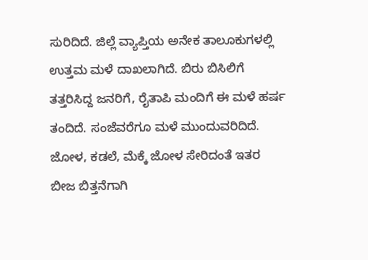ಸುರಿದಿದೆ. ಜಿಲ್ಲೆ ವ್ಯಾಪ್ತಿಯ ಅನೇಕ ತಾಲೂಕುಗಳಲ್ಲಿ ಉತ್ತಮ ಮಳೆ ದಾಖಲಾಗಿದೆ. ಬಿರು ಬಿಸಿಲಿಗೆ ತತ್ತರಿಸಿದ್ದ ಜನರಿಗೆ, ರೈತಾಪಿ ಮಂದಿಗೆ ಈ ಮಳೆ ಹರ್ಷ ತಂದಿದೆ. ಸಂಜೆವರೆಗೂ ಮಳೆ ಮುಂದುವರಿದಿದೆ.
ಜೋಳ, ಕಡಲೆ, ಮೆಕ್ಕೆ ಜೋಳ ಸೇರಿದಂತೆ ಇತರ ಬೀಜ ಬಿತ್ತನೆಗಾಗಿ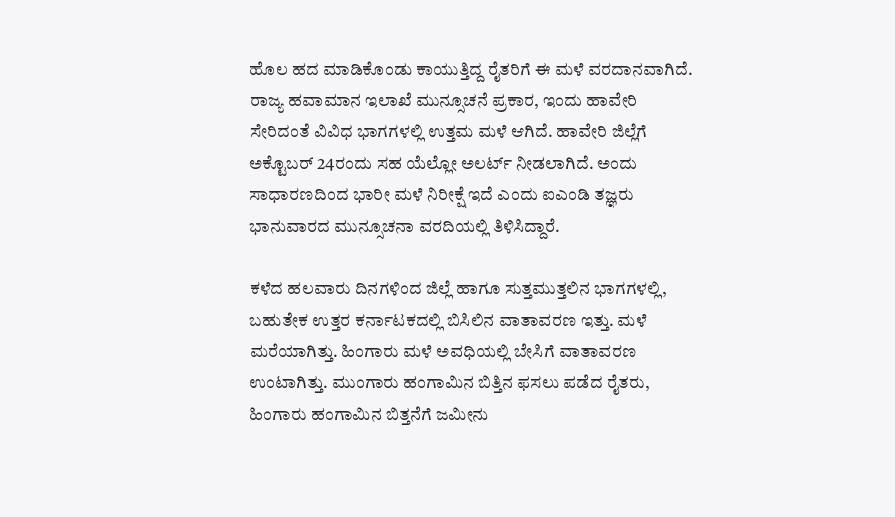ಹೊಲ ಹದ ಮಾಡಿಕೊಂಡು ಕಾಯುತ್ತಿದ್ದ ರೈತರಿಗೆ ಈ ಮಳೆ ವರದಾನವಾಗಿದೆ. ರಾಜ್ಯ ಹವಾಮಾನ ಇಲಾಖೆ ಮುನ್ಸೂಚನೆ ಪ್ರಕಾರ, ಇಂದು ಹಾವೇರಿ ಸೇರಿದಂತೆ ವಿವಿಧ ಭಾಗಗಳಲ್ಲಿ ಉತ್ತಮ ಮಳೆ ಆಗಿದೆ. ಹಾವೇರಿ ಜಿಲ್ಲೆಗೆ ಅಕ್ಟೊಬರ್ 24ರಂದು ಸಹ ಯೆಲ್ಲೋ ಅಲರ್ಟ್ ನೀಡಲಾಗಿದೆ. ಅಂದು ಸಾಧಾರಣದಿಂದ ಭಾರೀ ಮಳೆ ನಿರೀಕ್ಷೆ ಇದೆ ಎಂದು ಐಎಂಡಿ ತಜ್ಞರು ಭಾನುವಾರದ ಮುನ್ಸೂಚನಾ ವರದಿಯಲ್ಲಿ ತಿಳಿಸಿದ್ದಾರೆ.

ಕಳೆದ ಹಲವಾರು ದಿನಗಳಿಂದ ಜಿಲ್ಲೆ ಹಾಗೂ ಸುತ್ತಮುತ್ತಲಿನ ಭಾಗಗಳಲ್ಲಿ, ಬಹುತೇಕ ಉತ್ತರ ಕರ್ನಾಟಕದಲ್ಲಿ ಬಿಸಿಲಿನ ವಾತಾವರಣ ಇತ್ತು. ಮಳೆ ಮರೆಯಾಗಿತ್ತು. ಹಿಂಗಾರು ಮಳೆ ಅವಧಿಯಲ್ಲಿ ಬೇಸಿಗೆ ವಾತಾವರಣ ಉಂಟಾಗಿತ್ತು. ಮುಂಗಾರು ಹಂಗಾಮಿನ ಬಿತ್ತಿನ ಫಸಲು ಪಡೆದ ರೈತರು, ಹಿಂಗಾರು ಹಂಗಾಮಿನ ಬಿತ್ತನೆಗೆ ಜಮೀನು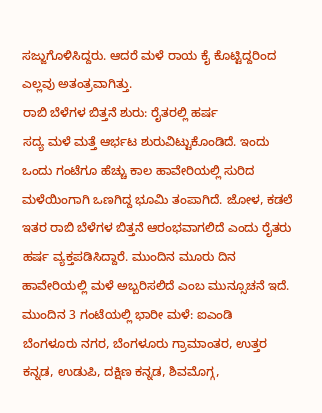ಸಜ್ಜುಗೊಳಿಸಿದ್ದರು. ಆದರೆ ಮಳೆ ರಾಯ ಕೈ ಕೊಟ್ಟಿದ್ದರಿಂದ ಎಲ್ಲವು ಅತಂತ್ರವಾಗಿತ್ತು.
ರಾಬಿ ಬೆಳೆಗಳ ಬಿತ್ತನೆ ಶುರು: ರೈತರಲ್ಲಿ ಹರ್ಷ
ಸದ್ಯ ಮಳೆ ಮತ್ತೆ ಆರ್ಭಟ ಶುರುವಿಟ್ಟುಕೊಂಡಿದೆ. ಇಂದು ಒಂದು ಗಂಟೆಗೂ ಹೆಚ್ಚು ಕಾಲ ಹಾವೇರಿಯಲ್ಲಿ ಸುರಿದ ಮಳೆಯಿಂಗಾಗಿ ಒಣಗಿದ್ದ ಭೂಮಿ ತಂಪಾಗಿದೆ. ಜೋಳ, ಕಡಲೆ ಇತರ ರಾಬಿ ಬೆಳೆಗಳ ಬಿತ್ತನೆ ಆರಂಭವಾಗಲಿದೆ ಎಂದು ರೈತರು ಹರ್ಷ ವ್ಯಕ್ತಪಡಿಸಿದ್ದಾರೆ. ಮುಂದಿನ ಮೂರು ದಿನ ಹಾವೇರಿಯಲ್ಲಿ ಮಳೆ ಅಬ್ಬರಿಸಲಿದೆ ಎಂಬ ಮುನ್ಸೂಚನೆ ಇದೆ.
ಮುಂದಿನ 3 ಗಂಟೆಯಲ್ಲಿ ಭಾರೀ ಮಳೆ: ಐಎಂಡಿ
ಬೆಂಗಳೂರು ನಗರ, ಬೆಂಗಳೂರು ಗ್ರಾಮಾಂತರ, ಉತ್ತರ ಕನ್ನಡ, ಉಡುಪಿ, ದಕ್ಷಿಣ ಕನ್ನಡ, ಶಿವಮೊಗ್ಗ,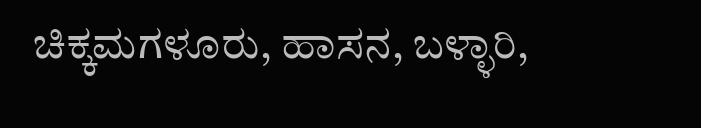ಚಿಕ್ಕಮಗಳೂರು, ಹಾಸನ, ಬಳ್ಳಾರಿ,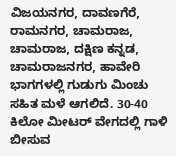ವಿಜಯನಗರ, ದಾವಣಗೆರೆ, ರಾಮನಗರ, ಚಾಮರಾಜ, ಚಾಮರಾಜ, ದಕ್ಷಿಣ ಕನ್ನಡ, ಚಾಮರಾಜನಗರ, ಹಾವೇರಿ ಭಾಗಗಳಲ್ಲಿ ಗುಡುಗು ಮಿಂಚು ಸಹಿತ ಮಳೆ ಆಗಲಿದೆ. 30-40 ಕಿಲೋ ಮೀಟರ್ ವೇಗದಲ್ಲಿ ಗಾಳಿ ಬೀಸುವ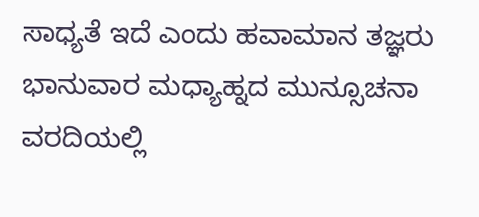ಸಾಧ್ಯತೆ ಇದೆ ಎಂದು ಹವಾಮಾನ ತಜ್ಞರು ಭಾನುವಾರ ಮಧ್ಯಾಹ್ನದ ಮುನ್ಸೂಚನಾ ವರದಿಯಲ್ಲಿ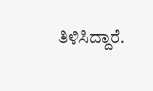ತಿಳಿಸಿದ್ದಾರೆ.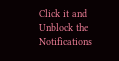Click it and Unblock the Notifications